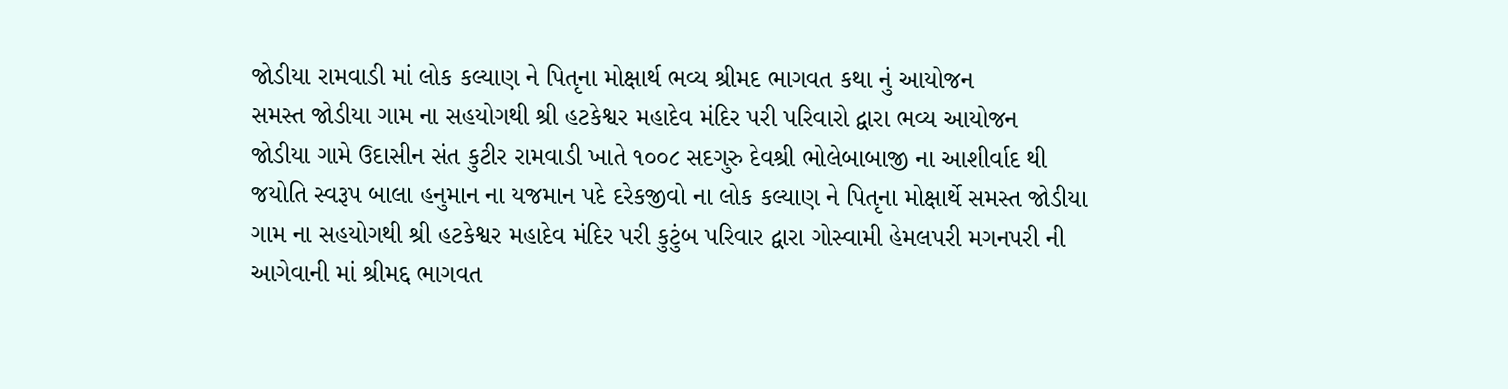જોડીયા રામવાડી માં લોક કલ્યાણ ને પિતૃના મોક્ષાર્થ ભવ્ય શ્રીમદ ભાગવત કથા નું આયોજન
સમસ્ત જોડીયા ગામ ના સહયોગથી શ્રી હટકેશ્વર મહાદેવ મંદિર પરી પરિવારો દ્વારા ભવ્ય આયોજન
જોડીયા ગામે ઉદાસીન સંત કુટીર રામવાડી ખાતે ૧૦૦૮ સદગુરુ દેવશ્રી ભોલેબાબાજી ના આશીર્વાદ થી જયોતિ સ્વરૂપ બાલા હનુમાન ના યજમાન પદે દરેકજીવો ના લોક કલ્યાણ ને પિતૃના મોક્ષાર્થે સમસ્ત જોડીયા ગામ ના સહયોગથી શ્રી હટકેશ્વર મહાદેવ મંદિર પરી કુટુંબ પરિવાર દ્વારા ગોસ્વામી હેમલપરી મગનપરી ની આગેવાની માં શ્રીમદ્દ ભાગવત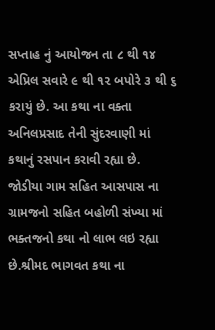સપ્તાહ નું આયોજન તા ૮ થી ૧૪ એપ્રિલ સવારે ૯ થી ૧૨ બપોરે ૩ થી ૬ કરાયું છે. આ કથા ના વક્તા અનિલપ્રસાદ તેની સુંદરવાણી માં કથાનું રસપાન કરાવી રહ્યા છે. જોડીયા ગામ સહિત આસપાસ ના ગ્રામજનો સહિત બહોળી સંખ્યા માં ભક્તજનો કથા નો લાભ લઇ રહ્યા છે.શ્રીમદ ભાગવત કથા ના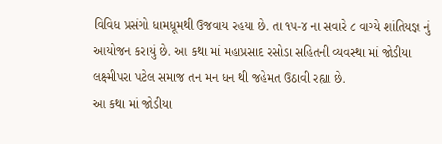વિવિધ પ્રસંગો ધામધૂમથી ઉજવાય રહયા છે. તા ૧૫-૪ ના સવારે ૮ વાગ્યે શાંતિયજ્ઞ નું આયોજન કરાયું છે. આ કથા માં મહાપ્રસાદ રસોડા સહિતની વ્યવસ્થા માં જોડીયા લક્ષ્મીપરા પટેલ સમાજ તન મન ધન થી જહેમત ઉઠાવી રહ્યા છે.
આ કથા માં જોડીયા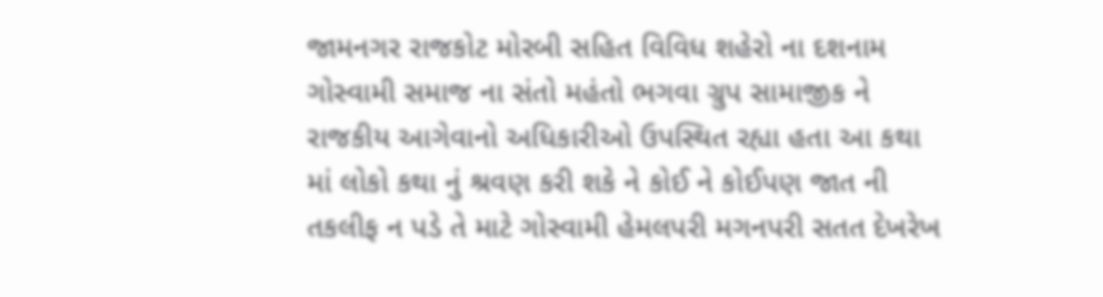જામનગર રાજકોટ મોરબી સહિત વિવિધ શહેરો ના દશનામ ગોસ્વામી સમાજ ના સંતો મહંતો ભગવા ગ્રુપ સામાજીક ને રાજકીય આગેવાનો અધિકારીઓ ઉપસ્થિત રહ્યા હતા આ કથા માં લોકો કથા નું શ્રવણ કરી શકે ને કોઈ ને કોઈપણ જાત ની તકલીફ ન પડે તે માટે ગોસ્વામી હેમલપરી મગનપરી સતત દેખરેખ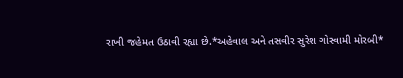રાખી જહેમત ઉઠાવી રહ્યા છે.*અહેવાલ અને તસવીર સુરેશ ગોસ્વામી મોરબી*